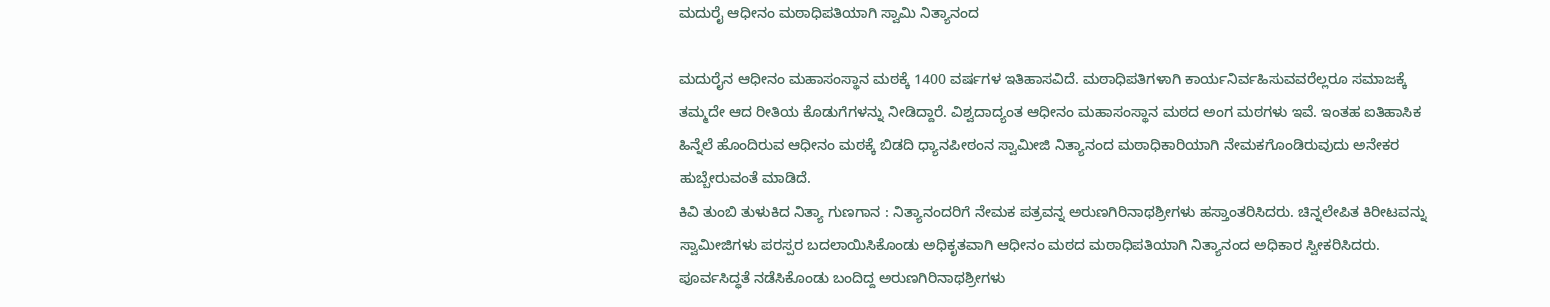ಮದುರೈ ಆಧೀನಂ ಮಠಾಧಿಪತಿಯಾಗಿ ಸ್ವಾಮಿ ನಿತ್ಯಾನಂದ

ಮದುರೈನ ಆಧೀನಂ ಮಹಾಸಂಸ್ಥಾನ ಮಠಕ್ಕೆ 1400 ವರ್ಷಗಳ ಇತಿಹಾಸವಿದೆ. ಮಠಾಧಿಪತಿಗಳಾಗಿ ಕಾರ್ಯನಿರ್ವಹಿಸುವವರೆಲ್ಲರೂ ಸಮಾಜಕ್ಕೆ ತಮ್ಮದೇ ಆದ ರೀತಿಯ ಕೊಡುಗೆಗಳನ್ನು ನೀಡಿದ್ದಾರೆ. ವಿಶ್ವದಾದ್ಯಂತ ಆಧೀನಂ ಮಹಾಸಂಸ್ಥಾನ ಮಠದ ಅಂಗ ಮಠಗಳು ಇವೆ. ಇಂತಹ ಐತಿಹಾಸಿಕ ಹಿನ್ನೆಲೆ ಹೊಂದಿರುವ ಆಧೀನಂ ಮಠಕ್ಕೆ ಬಿಡದಿ ಧ್ಯಾನಪೀಠಂನ ಸ್ವಾಮೀಜಿ ನಿತ್ಯಾನಂದ ಮಠಾಧಿಕಾರಿಯಾಗಿ ನೇಮಕಗೊಂಡಿರುವುದು ಅನೇಕರ ಹುಬ್ಬೇರುವಂತೆ ಮಾಡಿದೆ.
ಕಿವಿ ತುಂಬಿ ತುಳುಕಿದ ನಿತ್ಯಾ ಗುಣಗಾನ : ನಿತ್ಯಾನಂದರಿಗೆ ನೇಮಕ ಪತ್ರವನ್ನ ಅರುಣಗಿರಿನಾಥಶ್ರೀಗಳು ಹಸ್ತಾಂತರಿಸಿದರು. ಚಿನ್ನಲೇಪಿತ ಕಿರೀಟವನ್ನು ಸ್ವಾಮೀಜಿಗಳು ಪರಸ್ಪರ ಬದಲಾಯಿಸಿಕೊಂಡು ಅಧಿಕೃತವಾಗಿ ಆಧೀನಂ ಮಠದ ಮಠಾಧಿಪತಿಯಾಗಿ ನಿತ್ಯಾನಂದ ಅಧಿಕಾರ ಸ್ವೀಕರಿಸಿದರು. ಪೂರ್ವಸಿದ್ಧತೆ ನಡೆಸಿಕೊಂಡು ಬಂದಿದ್ದ ಅರುಣಗಿರಿನಾಥಶ್ರೀಗಳು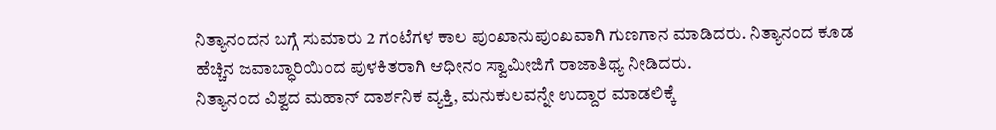ನಿತ್ಯಾನಂದನ ಬಗ್ಗೆ ಸುಮಾರು 2 ಗಂಟೆಗಳ ಕಾಲ ಪುಂಖಾನುಪುಂಖವಾಗಿ ಗುಣಗಾನ ಮಾಡಿದರು. ನಿತ್ಯಾನಂದ ಕೂಡ ಹೆಚ್ಚಿನ ಜವಾಬ್ಧಾರಿಯಿಂದ ಪುಳಕಿತರಾಗಿ ಆಧೀನಂ ಸ್ವಾಮೀಜಿಗೆ ರಾಜಾತಿಥ್ಯ ನೀಡಿದರು.
ನಿತ್ಯಾನಂದ ವಿಶ್ವದ ಮಹಾನ್ ದಾರ್ಶನಿಕ ವ್ಯಕ್ತಿ, ಮನುಕುಲವನ್ನೇ ಉದ್ದಾರ ಮಾಡಲಿಕ್ಕೆ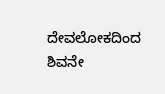ದೇವಲೋಕದಿಂದ ಶಿವನೇ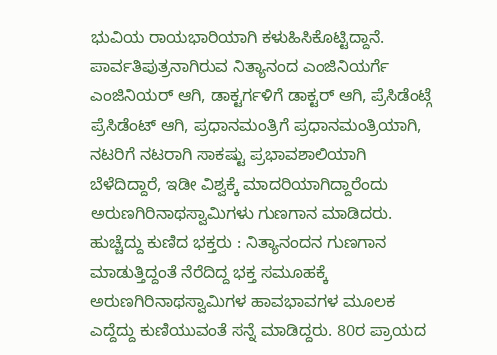ಭುವಿಯ ರಾಯಭಾರಿಯಾಗಿ ಕಳುಹಿಸಿಕೊಟ್ಟಿದ್ದಾನೆ. ಪಾರ್ವತಿಪುತ್ರನಾಗಿರುವ ನಿತ್ಯಾನಂದ ಎಂಜಿನಿಯರ್ಗೆ ಎಂಜಿನಿಯರ್ ಆಗಿ, ಡಾಕ್ಟರ್ಗಳಿಗೆ ಡಾಕ್ಟರ್ ಆಗಿ, ಪ್ರೆಸಿಡೆಂಟ್ಗೆ ಪ್ರೆಸಿಡೆಂಟ್ ಆಗಿ, ಪ್ರಧಾನಮಂತ್ರಿಗೆ ಪ್ರಧಾನಮಂತ್ರಿಯಾಗಿ, ನಟರಿಗೆ ನಟರಾಗಿ ಸಾಕಷ್ಟು ಪ್ರಭಾವಶಾಲಿಯಾಗಿ ಬೆಳೆದಿದ್ದಾರೆ, ಇಡೀ ವಿಶ್ವಕ್ಕೆ ಮಾದರಿಯಾಗಿದ್ದಾರೆಂದು ಅರುಣಗಿರಿನಾಥಸ್ವಾಮಿಗಳು ಗುಣಗಾನ ಮಾಡಿದರು.
ಹುಚ್ಚೆದ್ದು ಕುಣಿದ ಭಕ್ತರು : ನಿತ್ಯಾನಂದನ ಗುಣಗಾನ ಮಾಡುತ್ತಿದ್ದಂತೆ ನೆರೆದಿದ್ದ ಭಕ್ತ ಸಮೂಹಕ್ಕೆ ಅರುಣಗಿರಿನಾಥಸ್ವಾಮಿಗಳ ಹಾವಭಾವಗಳ ಮೂಲಕ ಎದ್ದೆದ್ದು ಕುಣಿಯುವಂತೆ ಸನ್ನೆ ಮಾಡಿದ್ದರು. 80ರ ಪ್ರಾಯದ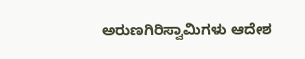ಅರುಣಗಿರಿಸ್ವಾಮಿಗಳು ಆದೇಶ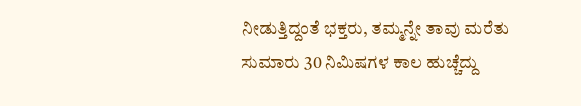ನೀಡುತ್ತಿದ್ದಂತೆ ಭಕ್ತರು, ತಮ್ಮನ್ನೇ ತಾವು ಮರೆತು ಸುಮಾರು 30 ನಿಮಿಷಗಳ ಕಾಲ ಹುಚ್ಚೆದ್ದು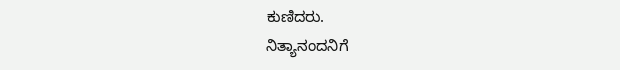ಕುಣಿದರು.
ನಿತ್ಯಾನಂದನಿಗೆ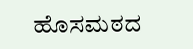ಹೊಸಮಠದ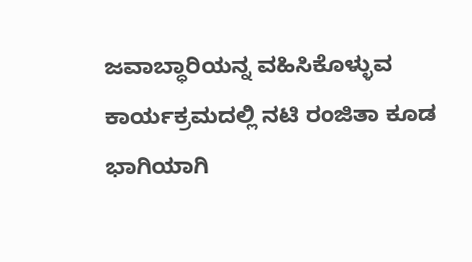ಜವಾಬ್ಧಾರಿಯನ್ನ ವಹಿಸಿಕೊಳ್ಳುವ ಕಾರ್ಯಕ್ರಮದಲ್ಲಿ ನಟಿ ರಂಜಿತಾ ಕೂಡ ಭಾಗಿಯಾಗಿ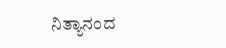ನಿತ್ಯಾನಂದ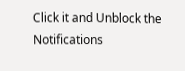Click it and Unblock the Notifications